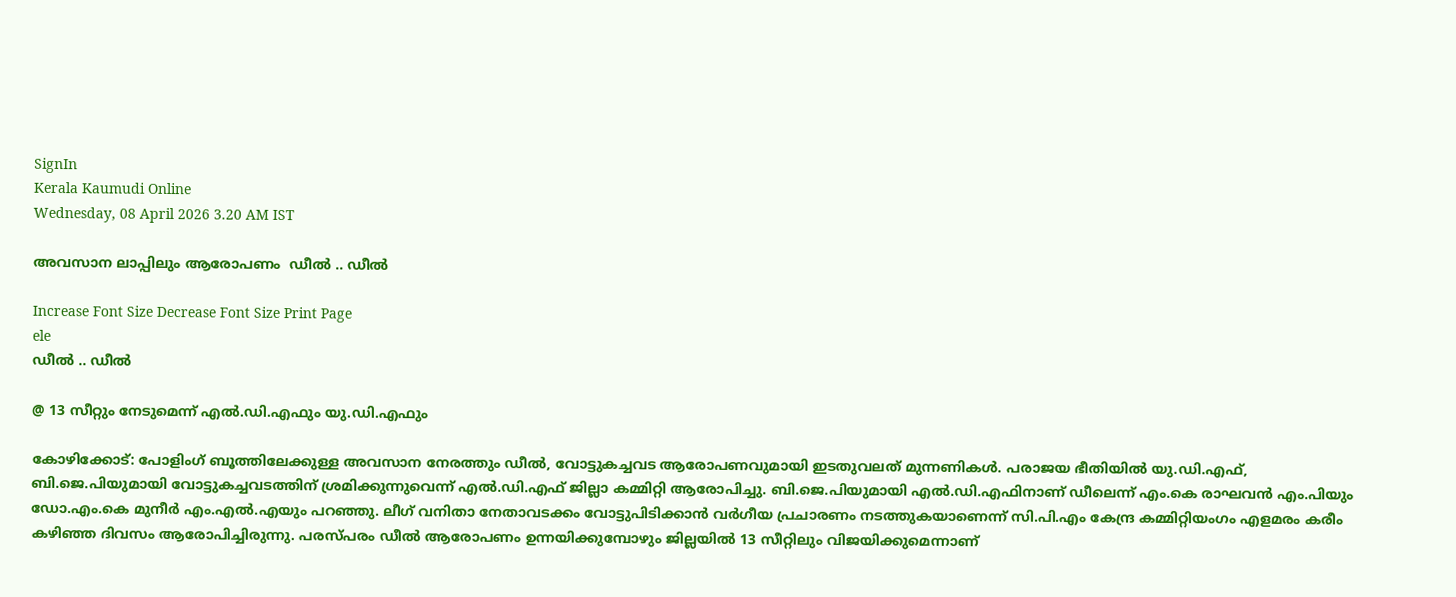SignIn
Kerala Kaumudi Online
Wednesday, 08 April 2026 3.20 AM IST

അവസാന ലാപ്പിലും ആരോപണം  ഡീൽ .. ഡീൽ

Increase Font Size Decrease Font Size Print Page
ele
ഡീൽ .. ഡീൽ

@ 13 സീറ്റും നേടുമെന്ന് എൽ.ഡി.എഫും യു.ഡി.എഫും

കോഴിക്കോട്: പോളിംഗ് ബൂത്തിലേക്കുള്ള അവസാന നേരത്തും ഡീൽ, വോട്ടുകച്ചവട ആരോപണവുമായി ഇടതുവലത് മുന്നണികൾ. പരാജയ ഭീതിയിൽ യു.ഡി.എഫ്, ബി.ജെ.പിയുമായി വോട്ടുകച്ചവടത്തിന് ശ്രമിക്കുന്നുവെന്ന് എൽ.ഡി.എഫ് ജില്ലാ കമ്മിറ്റി ആരോപിച്ചു. ബി.ജെ.പിയുമായി എൽ.ഡി.എഫിനാണ് ഡീലെന്ന് എം.കെ രാഘവൻ എം.പിയും ഡോ.എം.കെ മുനീർ എം.എൽ.എയും പറഞ്ഞു. ലീഗ് വനിതാ നേതാവ‌ടക്കം വോട്ടുപിടിക്കാൻ വർഗീയ പ്രചാരണം നടത്തുകയാണെന്ന് സി.പി.എം കേന്ദ്ര കമ്മിറ്റിയംഗം എളമരം കരീം കഴിഞ്ഞ ദിവസം ആരോപിച്ചിരുന്നു. പരസ്പരം ഡീൽ ആരോപണം ഉന്നയിക്കുമ്പോഴും ജില്ലയിൽ 13 സീറ്റിലും വിജയിക്കുമെന്നാണ്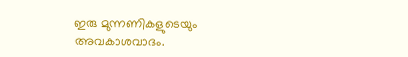ഇരു മുന്നണികളുടെയും അവകാശവാദം.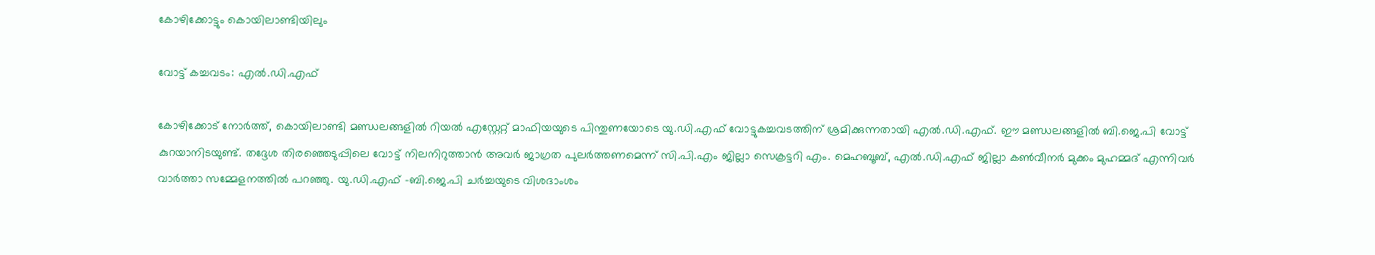കോഴിക്കോട്ടും കൊയിലാണ്ടിയിലും

വോട്ട് കച്ചവടം: എൽ.ഡി.എഫ്

കോഴിക്കോട് നോർത്ത്, കൊയിലാണ്ടി മണ്ഡലങ്ങളിൽ റിയൽ എസ്റ്റേറ്റ് മാഫിയയുടെ പിന്തുണയോടെ യു.ഡി.എഫ് വോട്ടുകച്ചവടത്തിന് ശ്രമിക്കുന്നതായി എൽ.ഡി.എഫ്. ഈ മണ്ഡലങ്ങളിൽ ബി.ജെ.പി വോട്ട് കുറയാനിടയുണ്ട്. തദ്ദേശ തിരഞ്ഞെടുപ്പിലെ വോട്ട് നിലനിറുത്താൻ അവർ ജാഗ്രത പുലർത്തണമെന്ന് സി.പി.എം ജില്ലാ സെക്രട്ടറി എം. മെഹബൂബ്, എൽ.ഡി.എഫ് ജില്ലാ കൺവീനർ മുക്കം മുഹമ്മദ് എന്നിവർ വാർത്താ സമ്മേളനത്തിൽ പറഞ്ഞു. യു.ഡി.എഫ് -ബി.ജെ.പി ചർച്ചയുടെ വിശദാംശം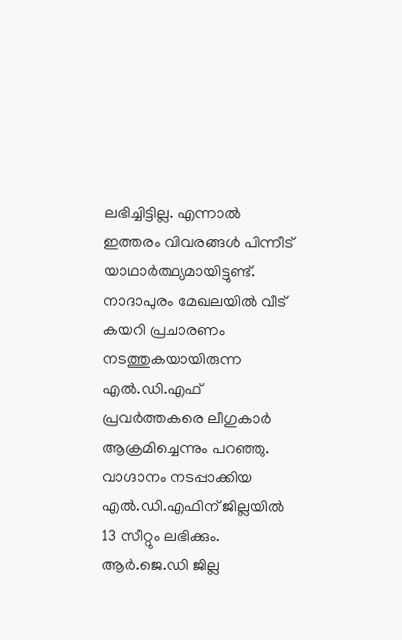ലഭിച്ചിട്ടില്ല. എന്നാൽ ഇത്തരം വിവരങ്ങൾ പിന്നീട് യാഥാർത്ഥ്യമായിട്ടുണ്ട്. നാദാപുരം മേഖലയിൽ വീട് കയറി പ്രചാരണം നടത്തുകയായിരുന്ന എൽ.ഡി.എഫ് പ്രവർത്തകരെ ലീഗുകാർ ആക്രമിച്ചെന്നും പറഞ്ഞു. വാഗ്ദാനം നടപ്പാക്കിയ എൽ.ഡി.എഫിന് ജില്ലയിൽ 13 സീറ്റും ലഭിക്കും. ആർ.ജെ.ഡി ജില്ല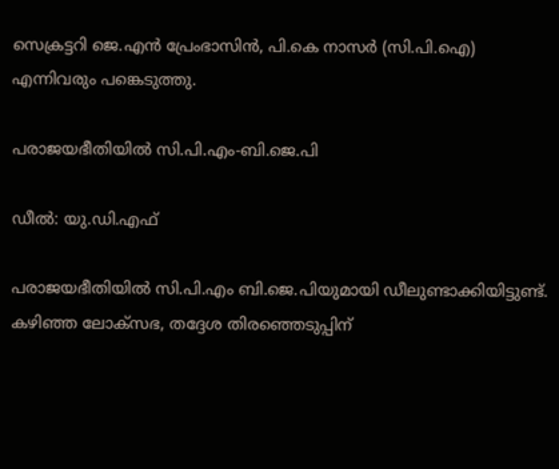സെക്രട്ടറി ജെ.എൻ പ്രേംഭാസിൻ, പി.കെ നാസർ (സി.പി.ഐ) എന്നിവരും പങ്കെടുത്തു.

പരാജയഭീതിയിൽ സി.പി.എം-ബി.ജെ.പി

ഡീൽ: യു.ഡി.എഫ്

പരാജയഭീതിയിൽ സി.പി.എം ബി.ജെ.പിയുമായി ഡീലുണ്ടാക്കിയിട്ടുണ്ട്. കഴിഞ്ഞ ലോക്സഭ, തദ്ദേശ തിരഞ്ഞെടുപ്പിന്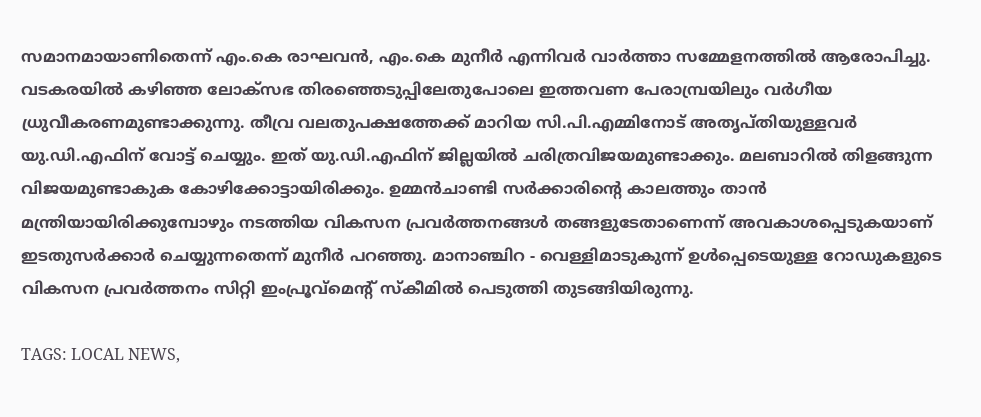സമാനമായാണിതെന്ന് എം.കെ രാഘവൻ, എം.കെ മുനീർ എന്നിവർ വാർത്താ സമ്മേളനത്തിൽ ആരോപിച്ചു. വടകരയിൽ കഴിഞ്ഞ ലോക്സഭ തിരഞ്ഞെടുപ്പിലേതുപോലെ ഇത്തവണ പേരാമ്പ്രയിലും വർഗീയ ധ്രുവീകരണമുണ്ടാക്കുന്നു. തീവ്ര വലതുപക്ഷത്തേക്ക് മാറിയ സി.പി.എമ്മിനോട് അതൃപ്തിയുള്ളവർ യു.ഡി.എഫിന് വോട്ട് ചെയ്യും. ഇത് യു.ഡി.എഫിന് ജില്ലയിൽ ചരിത്രവിജയമുണ്ടാക്കും. മലബാറിൽ തിളങ്ങുന്ന വിജയമുണ്ടാകുക കോഴിക്കോട്ടായിരിക്കും. ഉമ്മൻചാണ്ടി സർക്കാരിന്റെ കാലത്തും താൻ മന്ത്രിയായിരിക്കുമ്പോഴും നടത്തിയ വികസന പ്രവർത്തനങ്ങൾ തങ്ങളുടേതാണെന്ന് അവകാശപ്പെ‌ടുകയാണ് ഇടതുസർക്കാർ ചെയ്യുന്നതെന്ന് മുനീർ പറഞ്ഞു. മാനാഞ്ചിറ - വെള്ളിമാടുകുന്ന് ഉൾപ്പെടെയുള്ള റോഡുകളുടെ വികസന പ്രവർത്തനം സിറ്റി ഇംപ്രൂവ്മെന്റ് സ്കീമിൽ പെടുത്തി തുടങ്ങിയിരുന്നു.

TAGS: LOCAL NEWS,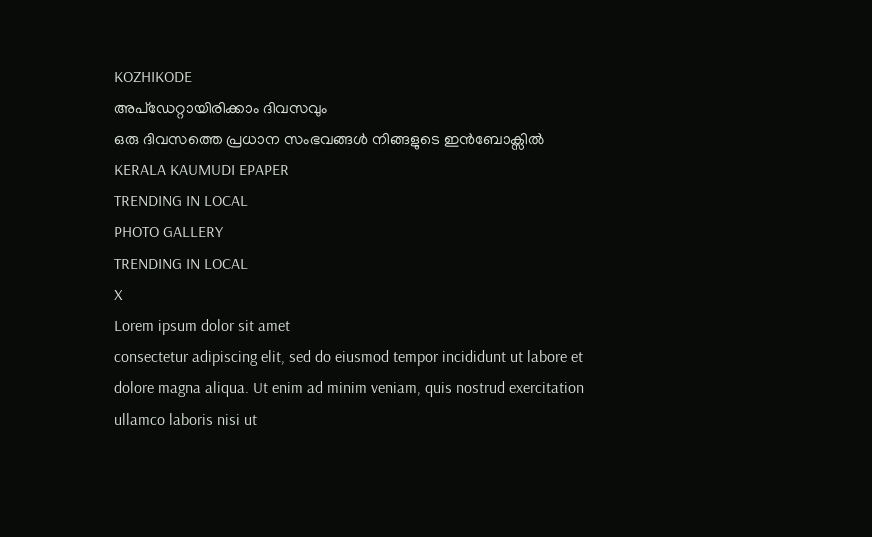KOZHIKODE
അപ്ഡേറ്റായിരിക്കാം ദിവസവും
ഒരു ദിവസത്തെ പ്രധാന സംഭവങ്ങൾ നിങ്ങളുടെ ഇൻബോക്സിൽ
KERALA KAUMUDI EPAPER
TRENDING IN LOCAL
PHOTO GALLERY
TRENDING IN LOCAL
X
Lorem ipsum dolor sit amet
consectetur adipiscing elit, sed do eiusmod tempor incididunt ut labore et dolore magna aliqua. Ut enim ad minim veniam, quis nostrud exercitation ullamco laboris nisi ut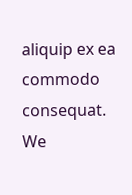aliquip ex ea commodo consequat.
We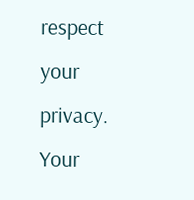respect your privacy. Your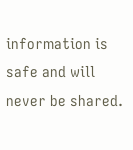information is safe and will never be shared.